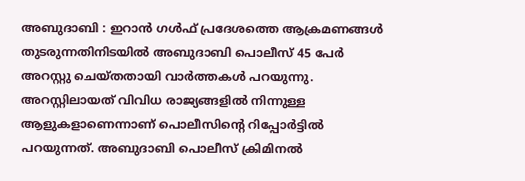അബുദാബി : ഇറാൻ ഗൾഫ് പ്രദേശത്തെ ആക്രമണങ്ങൾ തുടരുന്നതിനിടയിൽ അബുദാബി പൊലീസ് 45 പേർ അറസ്റ്റു ചെയ്തതായി വാർത്തകൾ പറയുന്നു. അറസ്റ്റിലായത് വിവിധ രാജ്യങ്ങളിൽ നിന്നുള്ള ആളുകളാണെന്നാണ് പൊലീസിന്റെ റിപ്പോർട്ടിൽ പറയുന്നത്. അബുദാബി പൊലീസ് ക്രിമിനൽ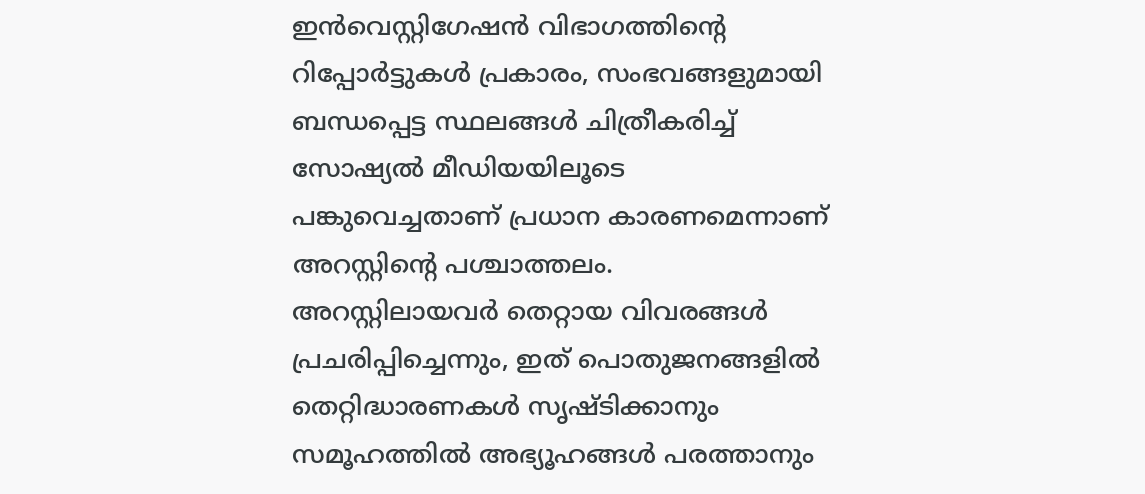ഇൻവെസ്റ്റിഗേഷൻ വിഭാഗത്തിന്റെ റിപ്പോർട്ടുകൾ പ്രകാരം, സംഭവങ്ങളുമായി ബന്ധപ്പെട്ട സ്ഥലങ്ങൾ ചിത്രീകരിച്ച് സോഷ്യൽ മീഡിയയിലൂടെ പങ്കുവെച്ചതാണ് പ്രധാന കാരണമെന്നാണ് അറസ്റ്റിന്റെ പശ്ചാത്തലം.
അറസ്റ്റിലായവർ തെറ്റായ വിവരങ്ങൾ പ്രചരിപ്പിച്ചെന്നും, ഇത് പൊതുജനങ്ങളിൽ തെറ്റിദ്ധാരണകൾ സൃഷ്ടിക്കാനും സമൂഹത്തിൽ അഭ്യൂഹങ്ങൾ പരത്താനും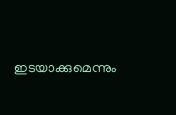ഇടയാക്കുമെന്നും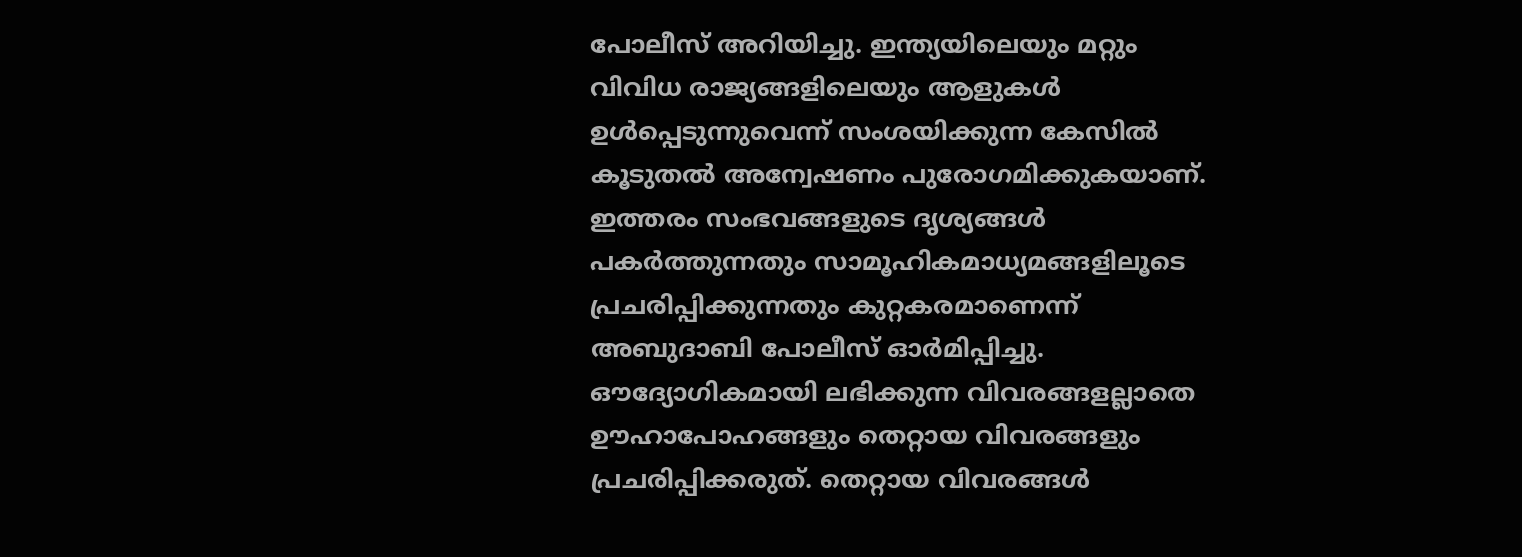പോലീസ് അറിയിച്ചു. ഇന്ത്യയിലെയും മറ്റും വിവിധ രാജ്യങ്ങളിലെയും ആളുകൾ ഉൾപ്പെടുന്നുവെന്ന് സംശയിക്കുന്ന കേസിൽ കൂടുതൽ അന്വേഷണം പുരോഗമിക്കുകയാണ്.
ഇത്തരം സംഭവങ്ങളുടെ ദൃശ്യങ്ങൾ പകർത്തുന്നതും സാമൂഹികമാധ്യമങ്ങളിലൂടെ പ്രചരിപ്പിക്കുന്നതും കുറ്റകരമാണെന്ന് അബുദാബി പോലീസ് ഓർമിപ്പിച്ചു. ഔദ്യോഗികമായി ലഭിക്കുന്ന വിവരങ്ങളല്ലാതെ ഊഹാപോഹങ്ങളും തെറ്റായ വിവരങ്ങളും പ്രചരിപ്പിക്കരുത്. തെറ്റായ വിവരങ്ങൾ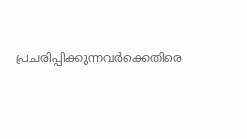പ്രചരിപ്പിക്കുന്നവർക്കെതിരെ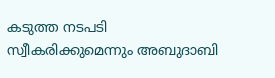കടുത്ത നടപടി സ്വീകരിക്കുമെന്നും അബുദാബി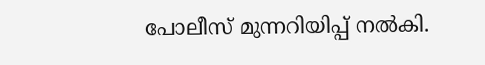പോലീസ് മുന്നറിയിപ്പ് നൽകി.